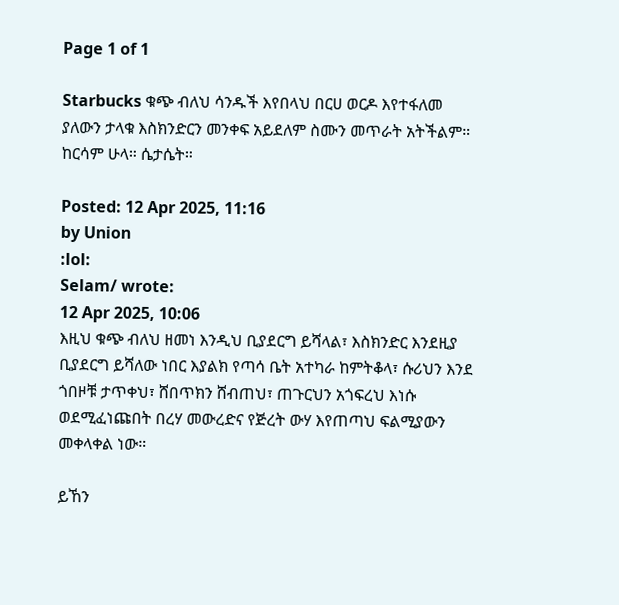Page 1 of 1

Starbucks ቁጭ ብለህ ሳንዱች እየበላህ በርሀ ወርዶ እየተፋለመ ያለውን ታላቁ እስክንድርን መንቀፍ አይደለም ስሙን መጥራት አትችልም። ከርሳም ሁላ። ሴታሴት።

Posted: 12 Apr 2025, 11:16
by Union
:lol:
Selam/ wrote:
12 Apr 2025, 10:06
እዚህ ቁጭ ብለህ ዘመነ እንዲህ ቢያደርግ ይሻላል፣ እስክንድር እንደዚያ ቢያደርግ ይሻለው ነበር እያልክ የጣሳ ቤት አተካራ ከምትቆላ፣ ሱሪህን እንደ ጎበዞቹ ታጥቀህ፣ ሸበጥክን ሸብጠህ፣ ጠጉርህን አጎፍረህ እነሱ ወደሚፈነጩበት በረሃ መውረድና የጅረት ውሃ እየጠጣህ ፍልሚያውን መቀላቀል ነው።

ይኸን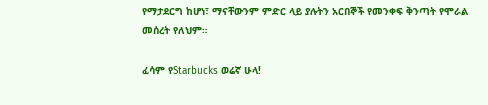የማታደርግ ከሆነ፣ ማናቸውንም ምድር ላይ ያሉትን አርበኞች የመንቀፍ ቅንጣት የሞራል መሰረት የለህም።

ፈሳም የStarbucks ወሬኛ ሁላ!